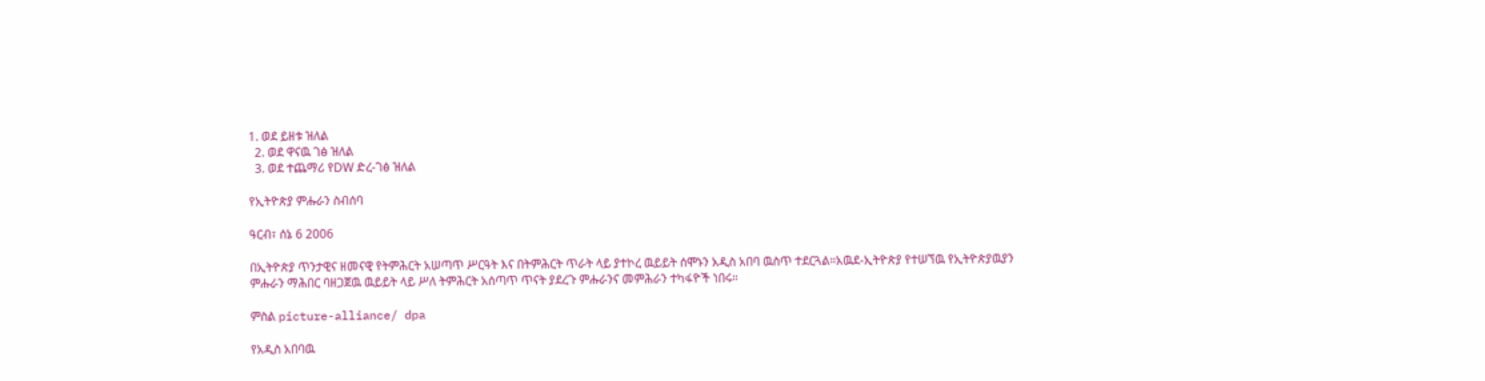1. ወደ ይዘቱ ዝለል
  2. ወደ ዋናዉ ገፅ ዝለል
  3. ወደ ተጨማሪ የDW ድረ-ገፅ ዝለል

የኢትዮጵያ ምሑራን ስብሰባ

ዓርብ፣ ሰኔ 6 2006

በኢትዮጵያ ጥንታዊና ዘመናዊ የትምሕርት አሠጣጥ ሥርዓት እና በትምሕርት ጥራት ላይ ያተኮረ ዉይይት ሰሞኑን አዲስ አበባ ዉስጥ ተደርጓል።አዉደ-ኢትዮጵያ የተሠኘዉ የኢትዮጵያዉያን ምሑራን ማሕበር ባዘጋጀዉ ዉይይት ላይ ሥለ ትምሕርት አሰጣጥ ጥናት ያደረጉ ምሑራንና መምሕራን ተካፋዮች ነበሩ።

ምስል picture-alliance/ dpa

የአዲስ አበባዉ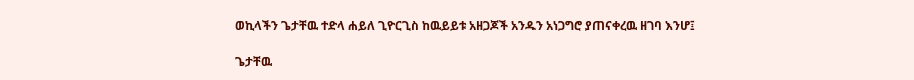ወኪላችን ጌታቸዉ ተድላ ሐይለ ጊዮርጊስ ከዉይይቱ አዘጋጆች አንዱን አነጋግሮ ያጠናቀረዉ ዘገባ እንሆ፤

ጌታቸዉ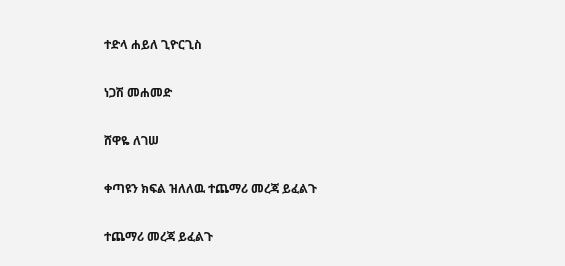ተድላ ሐይለ ጊዮርጊስ

ነጋሽ መሐመድ

ሸዋዬ ለገሠ

ቀጣዩን ክፍል ዝለለዉ ተጨማሪ መረጃ ይፈልጉ

ተጨማሪ መረጃ ይፈልጉ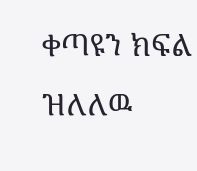ቀጣዩን ክፍል ዝለለዉ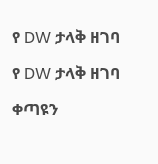የ DW ታላቅ ዘገባ

የ DW ታላቅ ዘገባ

ቀጣዩን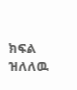ክፍል ዝለለዉ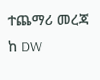ተጨማሪ መረጃ ከ DW